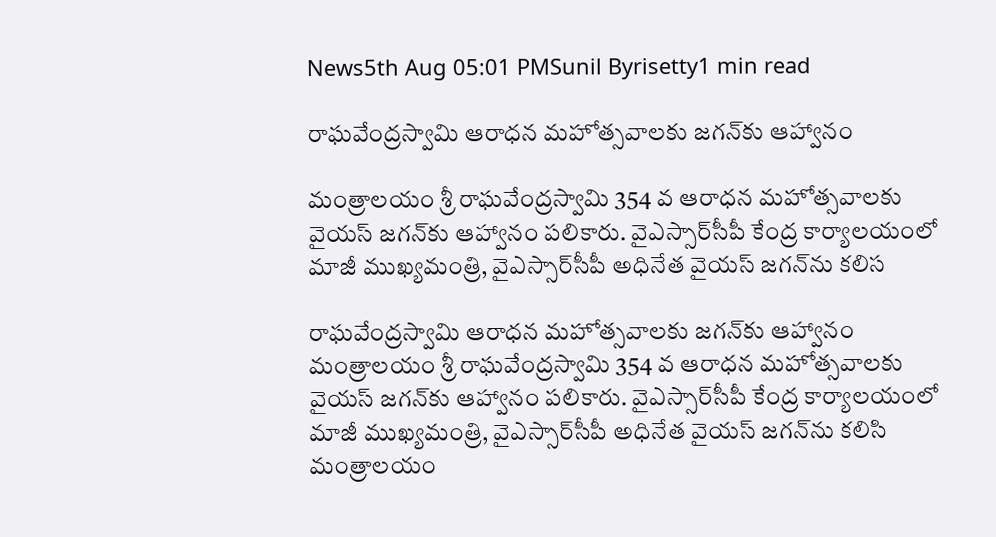News5th Aug 05:01 PMSunil Byrisetty1 min read

రాఘవేంద్రస్వామి ఆరాధన మహోత్సవాలకు జగన్‌కు ఆహ్వానం

మంత్రాలయం శ్రీ రాఘవేంద్రస్వామి 354 వ ఆరాధన మహోత్సవాలకు వైయస్‌ జగన్‌కు ఆహ్వానం పలికారు. వైఎస్సార్‌సీపీ కేంద్ర కార్యాలయంలో మాజీ ముఖ్యమంత్రి, వైఎస్సార్‌సీపీ అధినేత వైయస్‌ జగన్‌ను కలిస

రాఘవేంద్రస్వామి ఆరాధన మహోత్సవాలకు జగన్‌కు ఆహ్వానం
మంత్రాలయం శ్రీ రాఘవేంద్రస్వామి 354 వ ఆరాధన మహోత్సవాలకు వైయస్‌ జగన్‌కు ఆహ్వానం పలికారు. వైఎస్సార్‌సీపీ కేంద్ర కార్యాలయంలో మాజీ ముఖ్యమంత్రి, వైఎస్సార్‌సీపీ అధినేత వైయస్‌ జగన్‌ను కలిసి మంత్రాలయం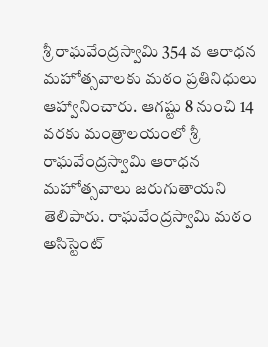శ్రీ రాఘవేంద్రస్వామి 354 వ ఆరాధన మహోత్సవాలకు మఠం ప్రతినిధులు ఆహ్వానించారు. ఆగష్టు 8 నుంచి 14 వరకు మంత్రాలయంలో శ్రీ రాఘవేంద్రస్వామి ఆరాధన మహోత్సవాలు జరుగుతాయని తెలిపారు. రాఘవేంద్రస్వామి మఠం అసిస్టెంట్‌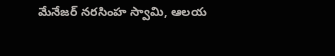మేనేజర్‌ నరసింహ స్వామి, ఆలయ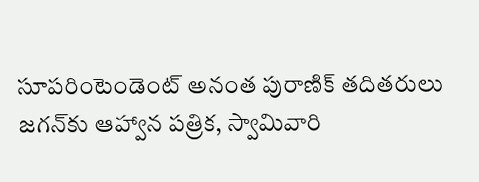సూపరింటెండెంట్‌ అనంత పురాణిక్‌ తదితరులు జగన్‌కు ఆహ్వాన పత్రిక, స్వామివారి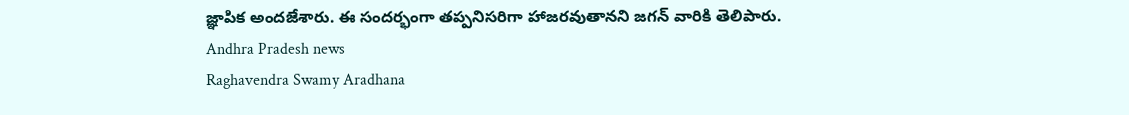జ్ఞాపిక అందజేశారు. ఈ సందర్భంగా తప్పనిసరిగా హాజరవుతానని జగన్ వారికి తెలిపారు.
Andhra Pradesh news
Raghavendra Swamy Aradhana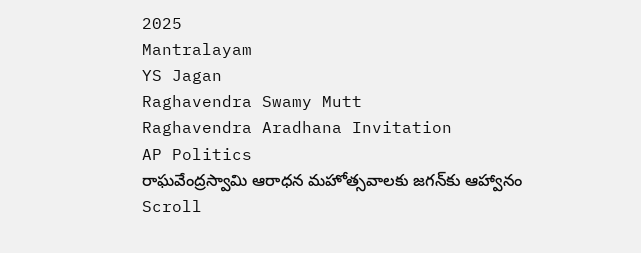2025
Mantralayam
YS Jagan
Raghavendra Swamy Mutt
Raghavendra Aradhana Invitation
AP Politics
రాఘవేంద్రస్వామి ఆరాధన మహోత్సవాలకు జగన్‌కు ఆహ్వానం
Scroll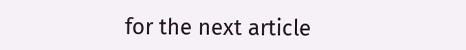for the next article